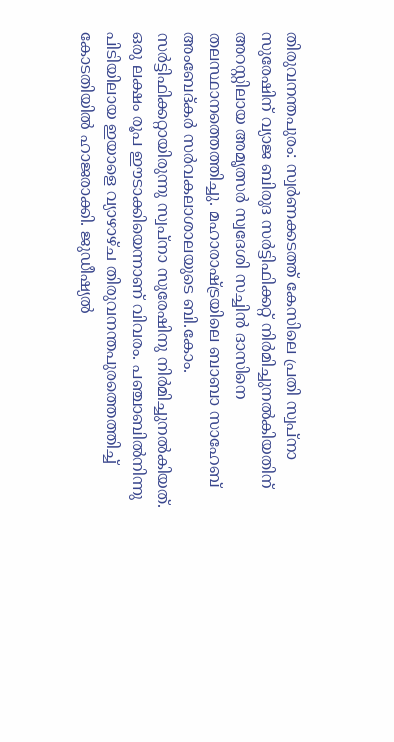തിരുവനന്തപുരം: സ്വർണക്കടത്ത് കേസിലെ പ്രതി സ്വപ്നാ സുരേഷിന് വ്യാജ ബിരുദ സർട്ടിഫിക്കറ്റ് നിർമിച്ചുനൽകിയതിന് അറസ്റ്റിലായ അമൃത്സർ സ്വദേശി സച്ചിൻ ദാസിനെ തലസ്ഥാനത്തെത്തിച്ചു. മഹാരാഷ്ട്രയിലെ ബാബാ സാഹേബ് അംബേദ്കർ സർവകലാശാലയുടെ ബി.കോം. സർട്ടിഫിക്കറ്റായിരുന്നു സ്വപ്നാ സുരേഷിനു നിർമിച്ചുനൽകിയത്. ഒരു ലക്ഷം രൂപ ഈടാക്കിയെന്നാണ് വിവരം. പഞ്ചാബിൽനിന്നു പിടിയിലായ ഇയാളെ വ്യാഴാഴ്ച തിരുവനന്തപുരത്തെത്തിച്ച് കോടതിയിൽ ഹാജരാക്കി. ജുഡീഷ്യൽ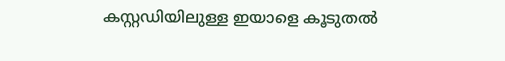കസ്റ്റഡിയിലുള്ള ഇയാളെ കൂടുതൽ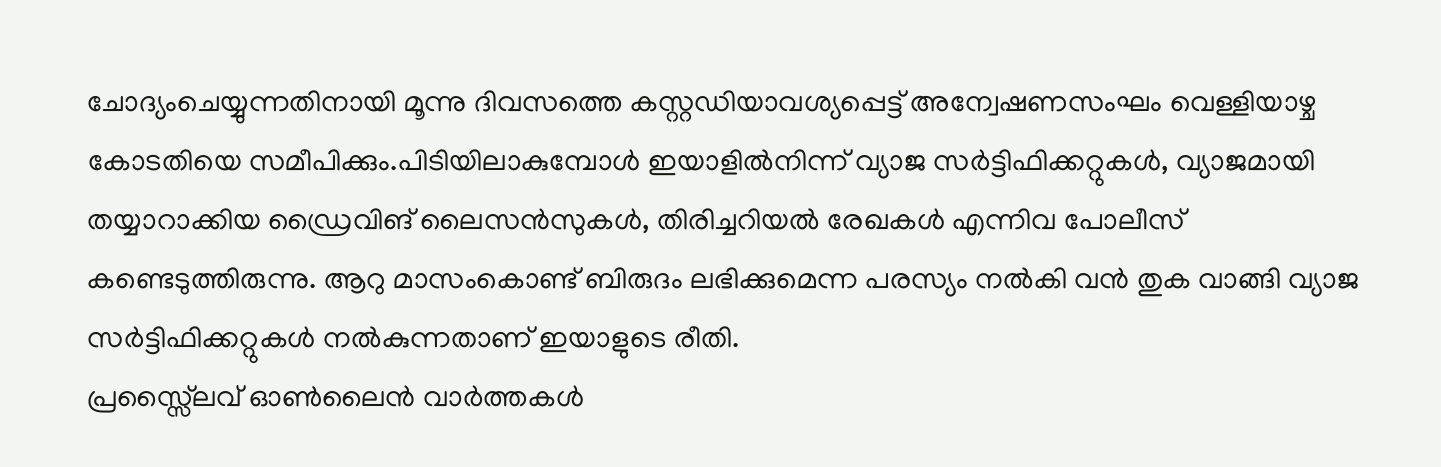ചോദ്യംചെയ്യുന്നതിനായി മൂന്നു ദിവസത്തെ കസ്റ്റഡിയാവശ്യപ്പെട്ട് അന്വേഷണസംഘം വെള്ളിയാഴ്ച കോടതിയെ സമീപിക്കും.പിടിയിലാകുമ്പോൾ ഇയാളിൽനിന്ന് വ്യാജ സർട്ടിഫിക്കറ്റുകൾ, വ്യാജമായി തയ്യാറാക്കിയ ഡ്രൈവിങ് ലൈസൻസുകൾ, തിരിച്ചറിയൽ രേഖകൾ എന്നിവ പോലീസ് കണ്ടെടുത്തിരുന്നു. ആറു മാസംകൊണ്ട് ബിരുദം ലഭിക്കുമെന്ന പരസ്യം നൽകി വൻ തുക വാങ്ങി വ്യാജ സർട്ടിഫിക്കറ്റുകൾ നൽകുന്നതാണ് ഇയാളുടെ രീതി.
പ്രസ്സ്ലൈവ് ഓൺലൈൻ വാർത്തകൾ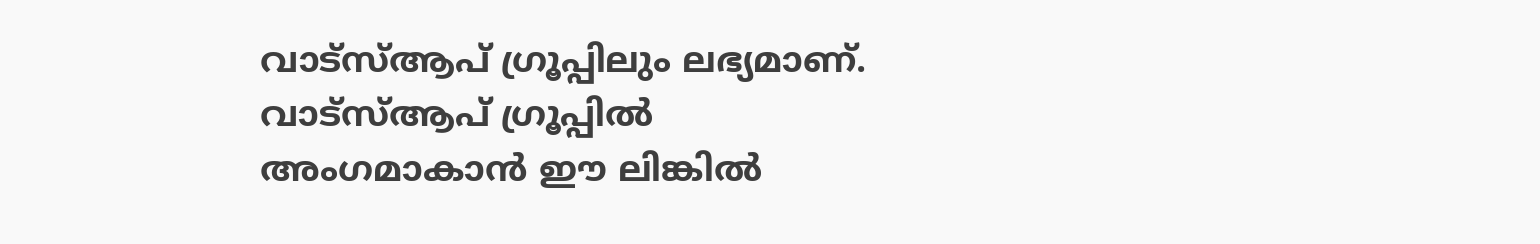വാട്സ്ആപ് ഗ്രൂപ്പിലും ലഭ്യമാണ്. വാട്സ്ആപ് ഗ്രൂപ്പിൽ അംഗമാകാൻ ഈ ലിങ്കിൽ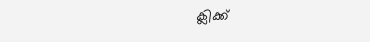ക്ലിക്ക്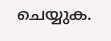ചെയ്യുക.